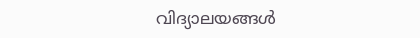വിദ്യാലയങ്ങൾ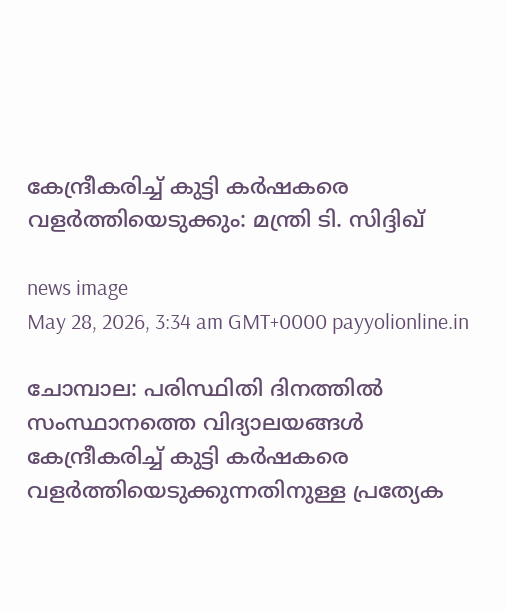കേന്ദ്രീകരിച്ച് കുട്ടി കർഷകരെ വളർത്തിയെടുക്കും: മന്ത്രി ടി. സിദ്ദിഖ്

news image
May 28, 2026, 3:34 am GMT+0000 payyolionline.in

ചോമ്പാല: പരിസ്ഥിതി ദിനത്തിൽ സംസ്ഥാനത്തെ വിദ്യാലയങ്ങൾ കേന്ദ്രീകരിച്ച് കുട്ടി കർഷകരെ വളർത്തിയെടുക്കുന്നതിനുള്ള പ്രത്യേക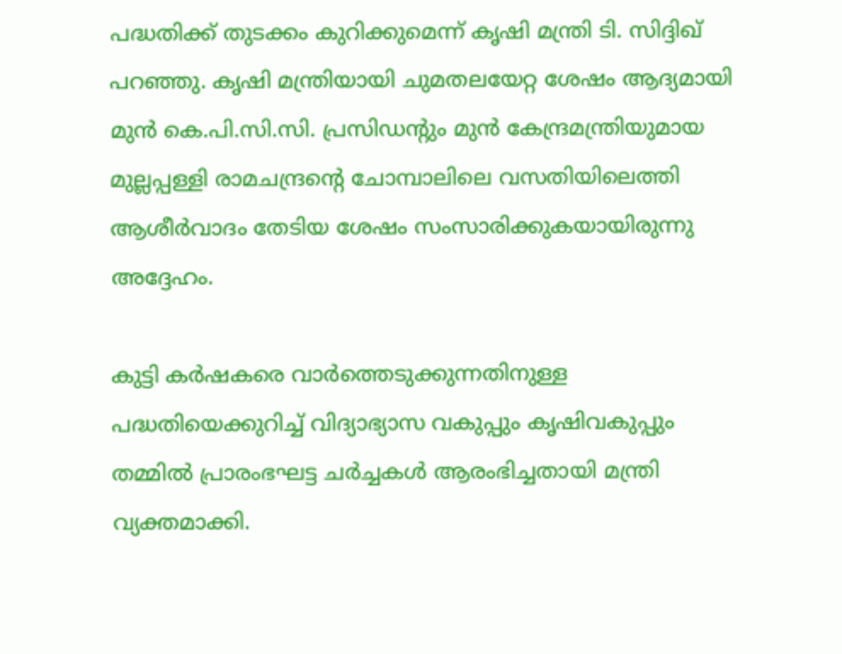പദ്ധതിക്ക് തുടക്കം കുറിക്കുമെന്ന് കൃഷി മന്ത്രി ടി. സിദ്ദിഖ് പറഞ്ഞു. കൃഷി മന്ത്രിയായി ചുമതലയേറ്റ ശേഷം ആദ്യമായി മുൻ കെ.പി.സി.സി. പ്രസിഡന്റും മുൻ കേന്ദ്രമന്ത്രിയുമായ മുല്ലപ്പള്ളി രാമചന്ദ്രന്റെ ചോമ്പാലിലെ വസതിയിലെത്തി ആശീർവാദം തേടിയ ശേഷം സംസാരിക്കുകയായിരുന്നു അദ്ദേഹം.

കുട്ടി കർഷകരെ വാർത്തെടുക്കുന്നതിനുള്ള പദ്ധതിയെക്കുറിച്ച് വിദ്യാഭ്യാസ വകുപ്പും കൃഷിവകുപ്പും തമ്മിൽ പ്രാരംഭഘട്ട ചർച്ചകൾ ആരംഭിച്ചതായി മന്ത്രി വ്യക്തമാക്കി.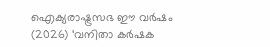ഐക്യരാഷ്ട്രസഭ ഈ വർഷം (2026) ‘വനിതാ കർഷക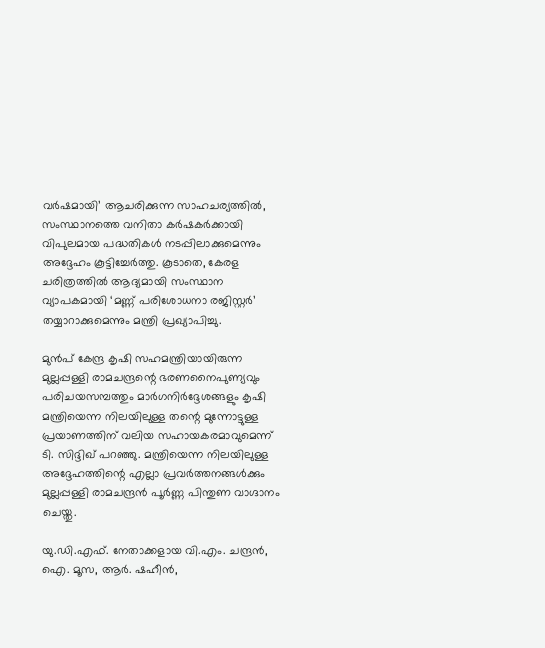വർഷമായി’ ആചരിക്കുന്ന സാഹചര്യത്തിൽ, സംസ്ഥാനത്തെ വനിതാ കർഷകർക്കായി വിപുലമായ പദ്ധതികൾ നടപ്പിലാക്കുമെന്നും അദ്ദേഹം കൂട്ടിച്ചേർത്തു. കൂടാതെ, കേരള ചരിത്രത്തിൽ ആദ്യമായി സംസ്ഥാന വ്യാപകമായി ‘മണ്ണ് പരിശോധനാ രജിസ്റ്റർ’ തയ്യാറാക്കുമെന്നും മന്ത്രി പ്രഖ്യാപിച്ചു.

മുൻപ് കേന്ദ്ര കൃഷി സഹമന്ത്രിയായിരുന്ന മുല്ലപ്പള്ളി രാമചന്ദ്രന്റെ ഭരണനൈപുണ്യവും പരിചയസമ്പത്തും മാർഗനിർദ്ദേശങ്ങളും കൃഷി മന്ത്രിയെന്ന നിലയിലുള്ള തന്റെ മുന്നോട്ടുള്ള പ്രയാണത്തിന് വലിയ സഹായകരമാവുമെന്ന് ടി. സിദ്ദിഖ് പറഞ്ഞു. മന്ത്രിയെന്ന നിലയിലുള്ള അദ്ദേഹത്തിന്റെ എല്ലാ പ്രവർത്തനങ്ങൾക്കും മുല്ലപ്പള്ളി രാമചന്ദ്രൻ പൂർണ്ണ പിന്തുണ വാഗ്ദാനം ചെയ്തു.

യു.ഡി.എഫ്. നേതാക്കളായ വി.എം. ചന്ദ്രൻ, ഐ. മൂസ, ആർ. ഷഹീൻ,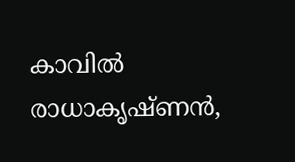കാവിൽ രാധാകൃഷ്ണൻ,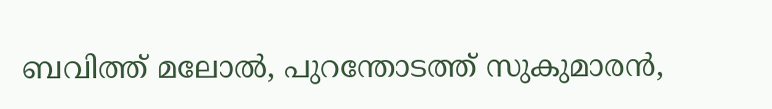ബവിത്ത് മലോൽ, പുറന്തോടത്ത് സുകുമാരൻ,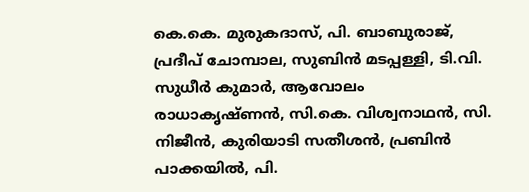കെ.കെ. മുരുകദാസ്, പി. ബാബുരാജ്, പ്രദീപ് ചോമ്പാല, സുബിൻ മടപ്പള്ളി, ടി.വി. സുധീർ കുമാർ, ആവോലം രാധാകൃഷ്ണൻ, സി.കെ. വിശ്വനാഥൻ, സി. നിജീൻ, കുരിയാടി സതീശൻ, പ്രബിൻ പാക്കയിൽ, പി.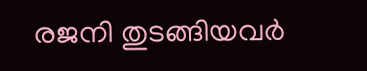രജനി തുടങ്ങിയവർ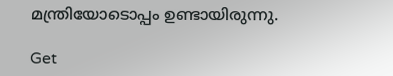മന്ത്രിയോടൊപ്പം ഉണ്ടായിരുന്നു.

Get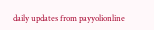daily updates from payyolionline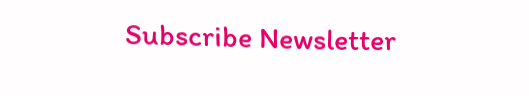Subscribe Newsletter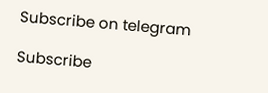Subscribe on telegram

Subscribe